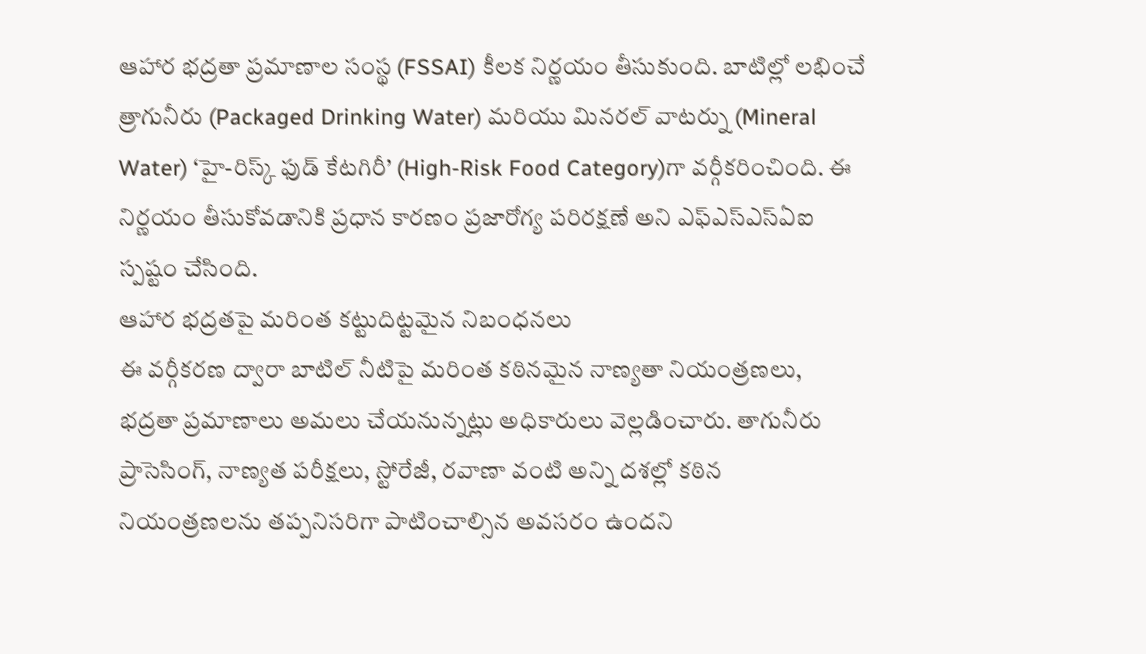ఆహార భద్రతా ప్రమాణాల సంస్థ (FSSAI) కీలక నిర్ణయం తీసుకుంది. బాటిల్లో లభించే త్రాగునీరు (Packaged Drinking Water) మరియు మినరల్ వాటర్ను (Mineral Water) ‘హై-రిస్క్ ఫుడ్ కేటగిరీ’ (High-Risk Food Category)గా వర్గీకరించింది. ఈ నిర్ణయం తీసుకోవడానికి ప్రధాన కారణం ప్రజారోగ్య పరిరక్షణే అని ఎఫ్ఎస్ఎస్ఏఐ స్పష్టం చేసింది.
ఆహార భద్రతపై మరింత కట్టుదిట్టమైన నిబంధనలు
ఈ వర్గీకరణ ద్వారా బాటిల్ నీటిపై మరింత కఠినమైన నాణ్యతా నియంత్రణలు, భద్రతా ప్రమాణాలు అమలు చేయనున్నట్లు అధికారులు వెల్లడించారు. తాగునీరు ప్రాసెసింగ్, నాణ్యత పరీక్షలు, స్టోరేజీ, రవాణా వంటి అన్ని దశల్లో కఠిన నియంత్రణలను తప్పనిసరిగా పాటించాల్సిన అవసరం ఉందని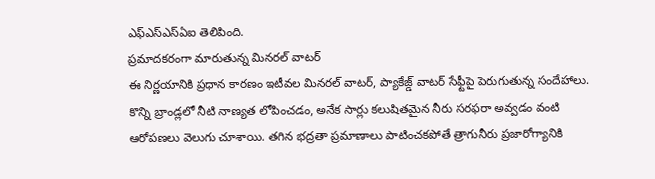ఎఫ్ఎస్ఎస్ఏఐ తెలిపింది.
ప్రమాదకరంగా మారుతున్న మినరల్ వాటర్
ఈ నిర్ణయానికి ప్రధాన కారణం ఇటీవల మినరల్ వాటర్, ప్యాకేజ్డ్ వాటర్ సేఫ్టీపై పెరుగుతున్న సందేహాలు. కొన్ని బ్రాండ్లలో నీటి నాణ్యత లోపించడం, అనేక సార్లు కలుషితమైన నీరు సరఫరా అవ్వడం వంటి ఆరోపణలు వెలుగు చూశాయి. తగిన భద్రతా ప్రమాణాలు పాటించకపోతే త్రాగునీరు ప్రజారోగ్యానికి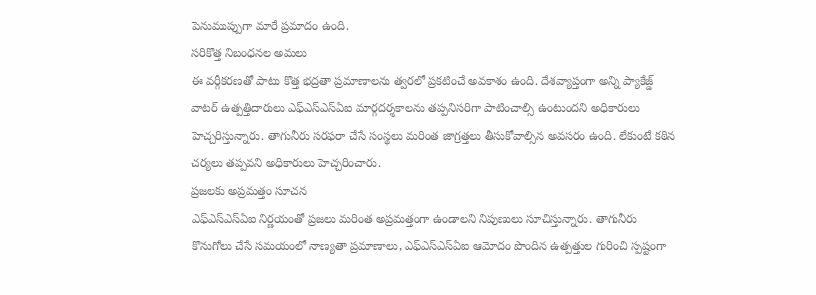పెనుముప్పుగా మారే ప్రమాదం ఉంది.
సరికొత్త నిబంధనల అమలు
ఈ వర్గీకరణతో పాటు కొత్త భద్రతా ప్రమాణాలను త్వరలో ప్రకటించే అవకాశం ఉంది. దేశవ్యాప్తంగా అన్ని ప్యాకేజ్డ్ వాటర్ ఉత్పత్తిదారులు ఎఫ్ఎస్ఎస్ఏఐ మార్గదర్శకాలను తప్పనిసరిగా పాటించాల్సి ఉంటుందని అధికారులు హెచ్చరిస్తున్నారు. తాగునీరు సరఫరా చేసే సంస్థలు మరింత జాగ్రత్తలు తీసుకోవాల్సిన అవసరం ఉంది. లేకుంటే కఠిన చర్యలు తప్పవని అధికారులు హెచ్చరించారు.
ప్రజలకు అప్రమత్తం సూచన
ఎఫ్ఎస్ఎస్ఏఐ నిర్ణయంతో ప్రజలు మరింత అప్రమత్తంగా ఉండాలని నిపుణులు సూచిస్తున్నారు. తాగునీరు కొనుగోలు చేసే సమయంలో నాణ్యతా ప్రమాణాలు, ఎఫ్ఎస్ఎస్ఏఐ ఆమోదం పొందిన ఉత్పత్తుల గురించి స్పష్టంగా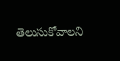తెలుసుకోవాలని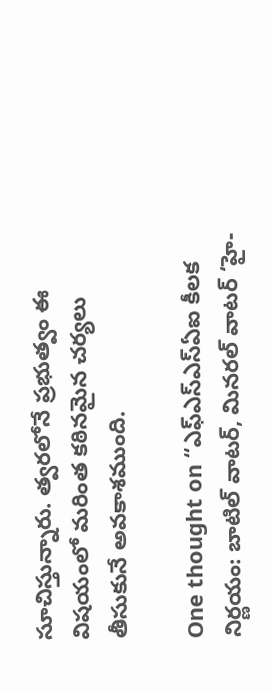సూచిస్తున్నారు. త్వరలోనే ప్రభుత్వం ఈ విషయంలో మరింత కఠినమైన చర్యలు తీసుకునే అవకాశముంది.

One thought on “ఎఫ్ఎస్ఎస్ఏఐ కీలక నిర్ణయం: బాటిల్ వాటర్, మినరల్ వాటర్ ‘హై-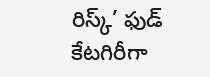రిస్క్’ ఫుడ్ కేటగిరీగా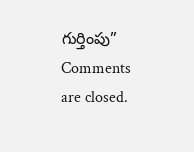గుర్తింపు”
Comments are closed.